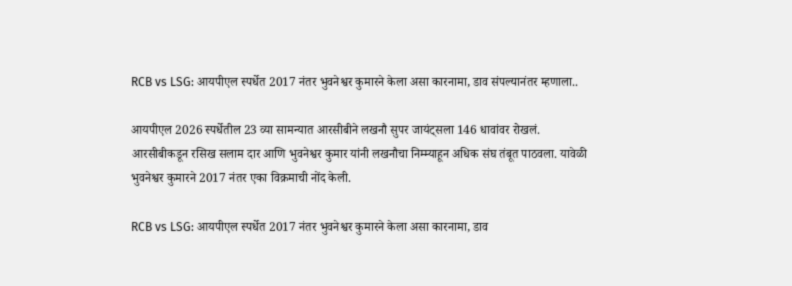RCB vs LSG: आयपीएल स्पर्धेत 2017 नंतर भुवनेश्वर कुमारने केला असा कारनामा, डाव संपल्यानंतर म्हणाला..

आयपीएल 2026 स्पर्धेतील 23 व्या सामन्यात आरसीबीने लखनौ सुपर जायंट्सला 146 धावांवर रोखलं. आरसीबीकडून रसिख सलाम दार आणि भुवनेश्वर कुमार यांनी लखनौचा निम्म्याहून अधिक संघ तंबूत पाठवला. यावेळी भुवनेश्वर कुमारने 2017 नंतर एका विक्रमाची नोंद केली.

RCB vs LSG: आयपीएल स्पर्धेत 2017 नंतर भुवनेश्वर कुमारने केला असा कारनामा, डाव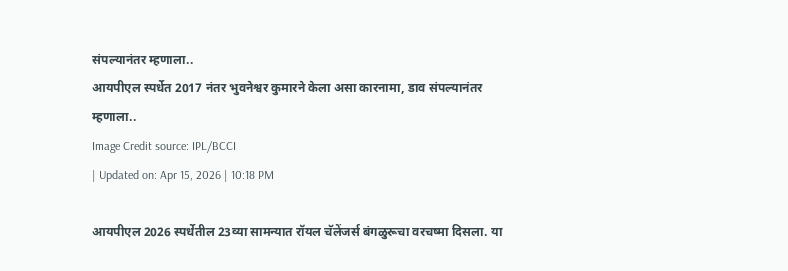संपल्यानंतर म्हणाला..
आयपीएल स्पर्धेत 2017 नंतर भुवनेश्वर कुमारने केला असा कारनामा, डाव संपल्यानंतर म्हणाला..
Image Credit source: IPL/BCCI
| Updated on: Apr 15, 2026 | 10:18 PM

आयपीएल 2026 स्पर्धेतील 23व्या सामन्यात रॉयल चॅलेंजर्स बंगळुरूचा वरचष्मा दिसला. या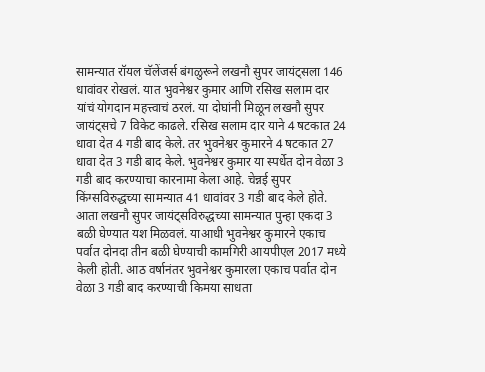सामन्यात रॉयल चॅलेंजर्स बंगळुरूने लखनौ सुपर जायंट्सला 146 धावांवर रोखलं. यात भुवनेश्वर कुमार आणि रसिख सलाम दार यांचं योगदान महत्त्वाचं ठरलं. या दोघांनी मिळून लखनौ सुपर जायंट्सचे 7 विकेट काढले. रसिख सलाम दार याने 4 षटकात 24 धावा देत 4 गडी बाद केले. तर भुवनेश्वर कुमारने 4 षटकात 27 धावा देत 3 गडी बाद केले. भुवनेश्वर कुमार या स्पर्धेत दोन वेळा 3 गडी बाद करण्याचा कारनामा केला आहे. चेन्नई सुपर किंग्सविरुद्धच्या सामन्यात 41 धावांवर 3 गडी बाद केले होते. आता लखनौ सुपर जायंट्सविरुद्धच्या सामन्यात पुन्हा एकदा 3 बळी घेण्यात यश मिळवलं. याआधी भुवनेश्वर कुमारने एकाच पर्वात दोनदा तीन बळी घेण्याची कामगिरी आयपीएल 2017 मध्ये केली होती. आठ वर्षानंतर भुवनेश्वर कुमारला एकाच पर्वात दोन वेळा 3 गडी बाद करण्याची किमया साधता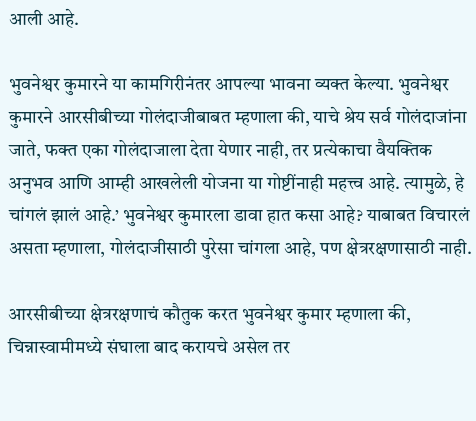आली आहे.

भुवनेश्वर कुमारने या कामगिरीनंतर आपल्या भावना व्यक्त केल्या. भुवनेश्वर कुमारने आरसीबीच्या गोलंदाजीबाबत म्हणाला की, याचे श्रेय सर्व गोलंदाजांना जाते, फक्त एका गोलंदाजाला देता येणार नाही, तर प्रत्येकाचा वैयक्तिक अनुभव आणि आम्ही आखलेली योजना या गोष्टींनाही महत्त्व आहे. त्यामुळे, हे चांगलं झालं आहे.’ भुवनेश्वर कुमारला डावा हात कसा आहे? याबाबत विचारलं असता म्हणाला, गोलंदाजीसाठी पुरेसा चांगला आहे, पण क्षेत्ररक्षणासाठी नाही.

आरसीबीच्या क्षेत्ररक्षणाचं कौतुक करत भुवनेश्वर कुमार म्हणाला की, चिन्नास्वामीमध्ये संघाला बाद करायचे असेल तर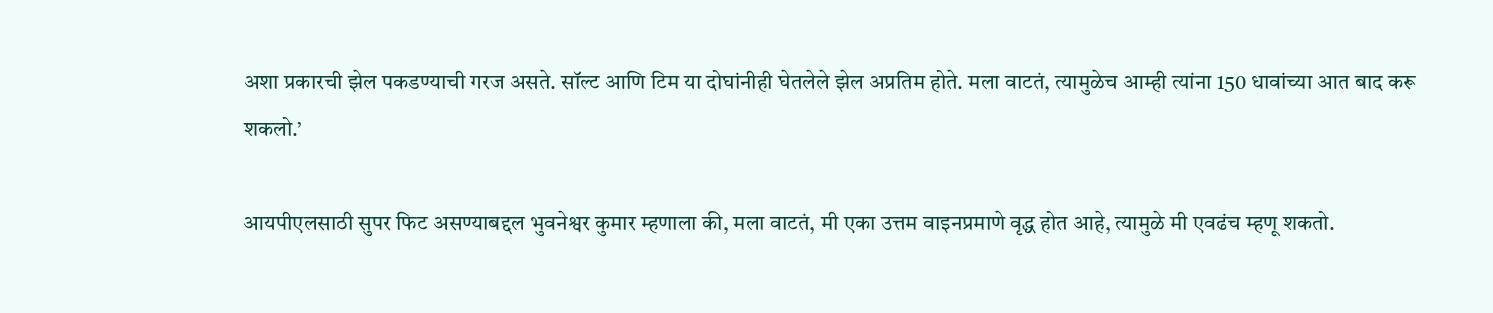अशा प्रकारची झेल पकडण्याची गरज असते. सॉल्ट आणि टिम या दोघांनीही घेतलेले झेल अप्रतिम होते. मला वाटतं, त्यामुळेच आम्ही त्यांना 150 धावांच्या आत बाद करू शकलो.’

आयपीएलसाठी सुपर फिट असण्याबद्दल भुवनेश्वर कुमार म्हणाला की, मला वाटतं, मी एका उत्तम वाइनप्रमाणे वृद्ध होत आहे, त्यामुळे मी एवढंच म्हणू शकतो.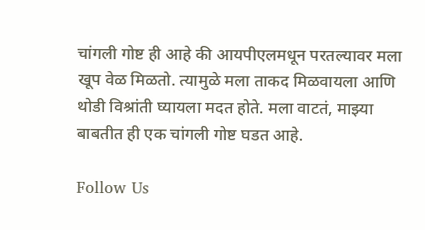चांगली गोष्ट ही आहे की आयपीएलमधून परतल्यावर मला खूप वेळ मिळतो. त्यामुळे मला ताकद मिळवायला आणि थोडी विश्रांती घ्यायला मदत होते. मला वाटतं, माझ्या बाबतीत ही एक चांगली गोष्ट घडत आहे.

Follow Us